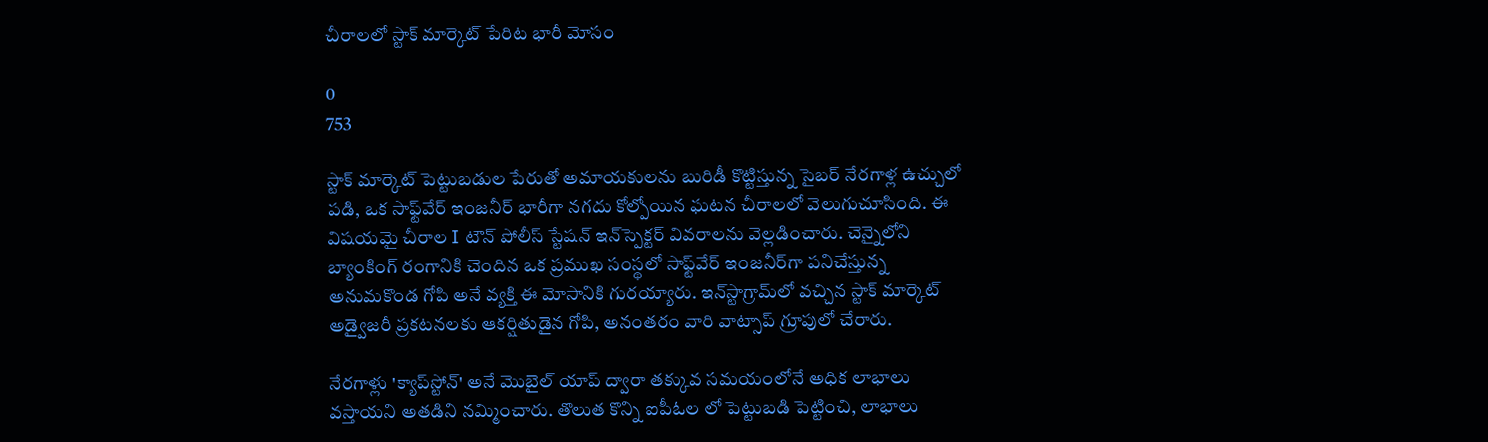చీరాలలో స్టాక్ మార్కెట్ పేరిట భారీ మోసం

0
753

స్టాక్ మార్కెట్ పెట్టుబడుల పేరుతో అమాయకులను బురిడీ కొట్టిస్తున్న సైబర్ నేరగాళ్ల ఉచ్చులో పడి, ఒక సాఫ్ట్‌వేర్ ఇంజనీర్ భారీగా నగదు కోల్పోయిన ఘటన చీరాలలో వెలుగుచూసింది. ఈ విషయమై చీరాల I టౌన్ పోలీస్ స్టేషన్ ఇన్‌స్పెక్టర్ వివరాలను వెల్లడించారు. చెన్నైలోని బ్యాంకింగ్ రంగానికి చెందిన ఒక ప్రముఖ సంస్థలో సాఫ్ట్‌వేర్ ఇంజనీర్‌గా పనిచేస్తున్న అనుమకొండ గోపి అనే వ్యక్తి ఈ మోసానికి గురయ్యారు. ఇన్‌స్టాగ్రామ్‌లో వచ్చిన స్టాక్ మార్కెట్ అడ్వైజరీ ప్రకటనలకు ఆకర్షితుడైన గోపి, అనంతరం వారి వాట్సాప్ గ్రూపులో చేరారు.

నేరగాళ్లు 'క్యాప్‌స్టోన్' అనే మొబైల్ యాప్‌ ద్వారా తక్కువ సమయంలోనే అధిక లాభాలు వస్తాయని అతడిని నమ్మించారు. తొలుత కొన్ని ఐపీఓల లో పెట్టుబడి పెట్టించి, లాభాలు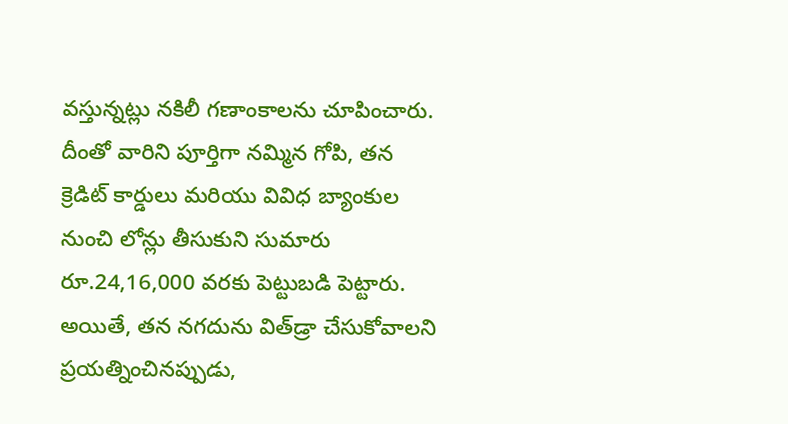వస్తున్నట్లు నకిలీ గణాంకాలను చూపించారు. దీంతో వారిని పూర్తిగా నమ్మిన గోపి, తన క్రెడిట్ కార్డులు మరియు వివిధ బ్యాంకుల నుంచి లోన్లు తీసుకుని సుమారు రూ.24,16,000 వరకు పెట్టుబడి పెట్టారు. అయితే, తన నగదును విత్‌డ్రా చేసుకోవాలని ప్రయత్నించినప్పుడు,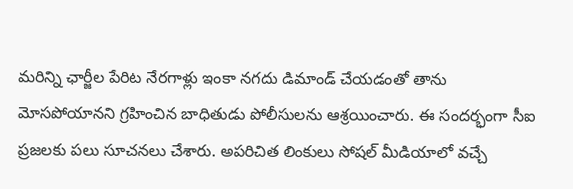మరిన్ని ఛార్జీల పేరిట నేరగాళ్లు ఇంకా నగదు డిమాండ్ చేయడంతో తాను మోసపోయానని గ్రహించిన బాధితుడు పోలీసులను ఆశ్రయించారు. ఈ సందర్భంగా సీఐ ప్రజలకు పలు సూచనలు చేశారు. అపరిచిత లింకులు సోషల్ మీడియాలో వచ్చే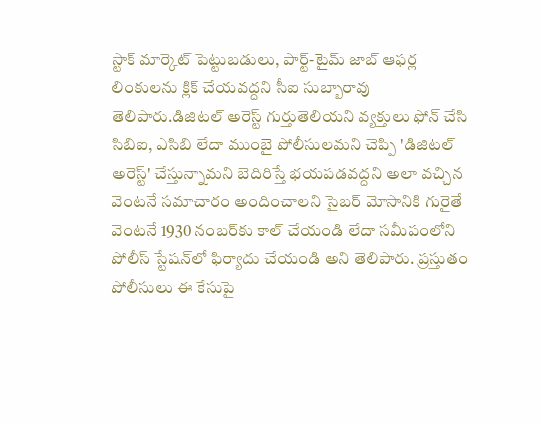స్టాక్ మార్కెట్ పెట్టుబడులు, పార్ట్-టైమ్ జాబ్ ఆఫర్ల లింకులను క్లిక్ చేయవద్దని సీఐ సుబ్బారావు తెలిపారు.డిజిటల్ అరెస్ట్ గుర్తుతెలియని వ్యక్తులు ఫోన్ చేసి సిబిఐ, ఎసిబి లేదా ముంబై పోలీసులమని చెప్పి 'డిజిటల్ అరెస్ట్' చేస్తున్నామని బెదిరిస్తే భయపడవద్దని అలా వచ్చిన వెంటనే సమాచారం అందించాలని సైబర్ మోసానికి గురైతే వెంటనే 1930 నంబర్‌కు కాల్ చేయండి లేదా సమీపంలోని పోలీస్ స్టేషన్‌లో ఫిర్యాదు చేయండి అని తెలిపారు. ప్రస్తుతం పోలీసులు ఈ కేసుపై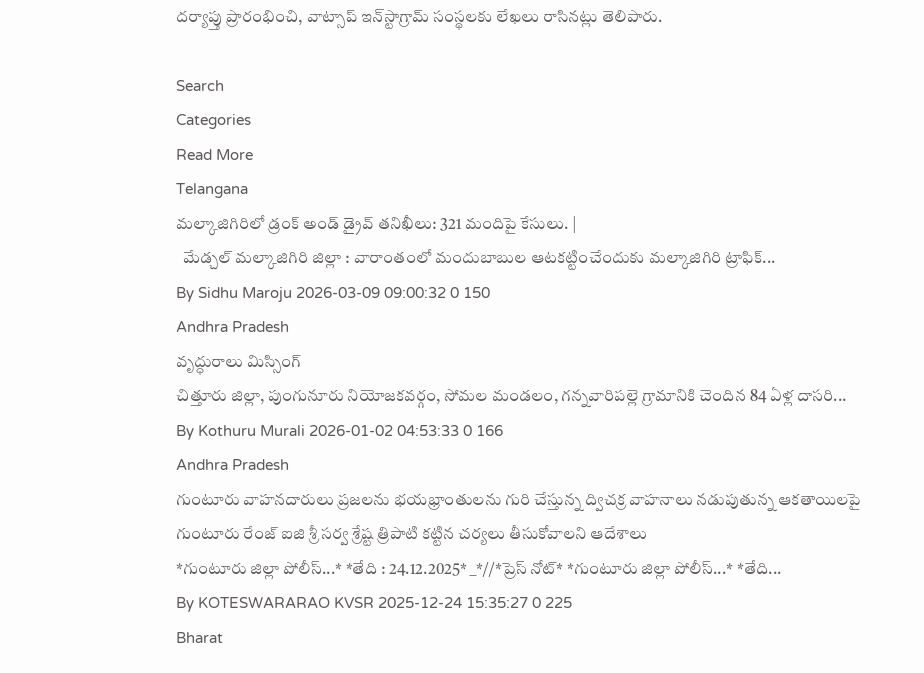దర్యాప్తు ప్రారంభించి, వాట్సాప్ ఇన్‌స్టాగ్రామ్ సంస్థలకు లేఖలు రాసినట్లు తెలిపారు.

Search
Categories
Read More
Telangana
మల్కాజిగిరిలో డ్రంక్ అండ్ డ్రైవ్ తనిఖీలు: 321 మందిపై కేసులు. |
  మేడ్చల్ మల్కాజిగిరి జిల్లా : వారాంతంలో మందుబాబుల ఆటకట్టించేందుకు మల్కాజిగిరి ట్రాఫిక్...
By Sidhu Maroju 2026-03-09 09:00:32 0 150
Andhra Pradesh
వృద్ధురాలు మిస్సింగ్
చిత్తూరు జిల్లా, పుంగునూరు నియోజకవర్గం, సోమల మండలం, గన్నవారిపల్లె గ్రామానికి చెందిన 84 ఏళ్ల దాసరి...
By Kothuru Murali 2026-01-02 04:53:33 0 166
Andhra Pradesh
గుంటూరు వాహనదారులు ప్రజలను భయభ్రాంతులను గురి చేస్తున్న ద్విచక్ర వాహనాలు నడుపుతున్న ఆకతాయిలపై గుంటూరు రేంజ్ ఐజి శ్రీ సర్వ శ్రేష్ట త్రిపాటి కట్టిన చర్యలు తీసుకోవాలని ఆదేశాలు
*గుంటూరు జిల్లా పోలీస్...* *తేది : 24.12.2025* _*//*ప్రెస్ నోట్* *గుంటూరు జిల్లా పోలీస్...* *తేది...
By KOTESWARARAO KVSR 2025-12-24 15:35:27 0 225
Bharat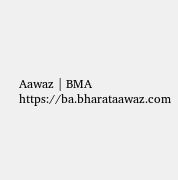Aawaz | BMA https://ba.bharataawaz.com